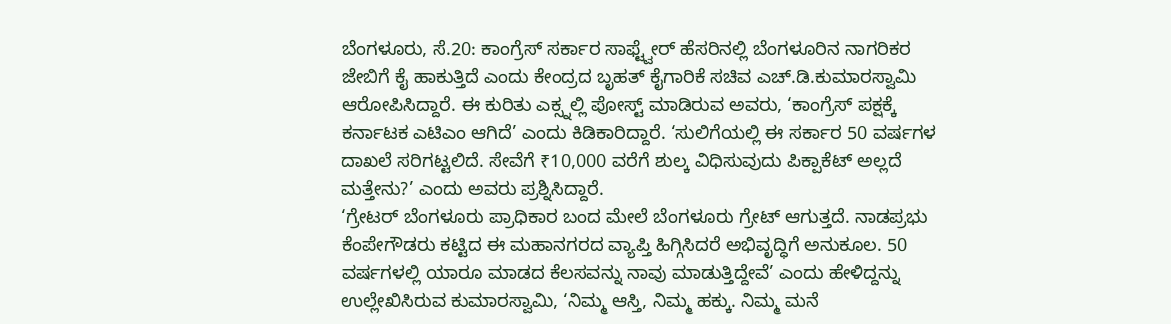ಬೆಂಗಳೂರು, ಸೆ.20: ಕಾಂಗ್ರೆಸ್ ಸರ್ಕಾರ ಸಾಫ್ಟ್ವೇರ್ ಹೆಸರಿನಲ್ಲಿ ಬೆಂಗಳೂರಿನ ನಾಗರಿಕರ ಜೇಬಿಗೆ ಕೈ ಹಾಕುತ್ತಿದೆ ಎಂದು ಕೇಂದ್ರದ ಬೃಹತ್ ಕೈಗಾರಿಕೆ ಸಚಿವ ಎಚ್.ಡಿ.ಕುಮಾರಸ್ವಾಮಿ ಆರೋಪಿಸಿದ್ದಾರೆ. ಈ ಕುರಿತು ಎಕ್ಸ್ನಲ್ಲಿ ಪೋಸ್ಟ್ ಮಾಡಿರುವ ಅವರು, ‘ಕಾಂಗ್ರೆಸ್ ಪಕ್ಷಕ್ಕೆ ಕರ್ನಾಟಕ ಎಟಿಎಂ ಆಗಿದೆ’ ಎಂದು ಕಿಡಿಕಾರಿದ್ದಾರೆ. ‘ಸುಲಿಗೆಯಲ್ಲಿ ಈ ಸರ್ಕಾರ 50 ವರ್ಷಗಳ ದಾಖಲೆ ಸರಿಗಟ್ಟಲಿದೆ. ಸೇವೆಗೆ ₹10,000 ವರೆಗೆ ಶುಲ್ಕ ವಿಧಿಸುವುದು ಪಿಕ್ಪಾಕೆಟ್ ಅಲ್ಲದೆ ಮತ್ತೇನು?’ ಎಂದು ಅವರು ಪ್ರಶ್ನಿಸಿದ್ದಾರೆ.
‘ಗ್ರೇಟರ್ ಬೆಂಗಳೂರು ಪ್ರಾಧಿಕಾರ ಬಂದ ಮೇಲೆ ಬೆಂಗಳೂರು ಗ್ರೇಟ್ ಆಗುತ್ತದೆ. ನಾಡಪ್ರಭು ಕೆಂಪೇಗೌಡರು ಕಟ್ಟಿದ ಈ ಮಹಾನಗರದ ವ್ಯಾಪ್ತಿ ಹಿಗ್ಗಿಸಿದರೆ ಅಭಿವೃದ್ಧಿಗೆ ಅನುಕೂಲ. 50 ವರ್ಷಗಳಲ್ಲಿ ಯಾರೂ ಮಾಡದ ಕೆಲಸವನ್ನು ನಾವು ಮಾಡುತ್ತಿದ್ದೇವೆ’ ಎಂದು ಹೇಳಿದ್ದನ್ನು ಉಲ್ಲೇಖಿಸಿರುವ ಕುಮಾರಸ್ವಾಮಿ, ‘ನಿಮ್ಮ ಆಸ್ತಿ, ನಿಮ್ಮ ಹಕ್ಕು. ನಿಮ್ಮ ಮನೆ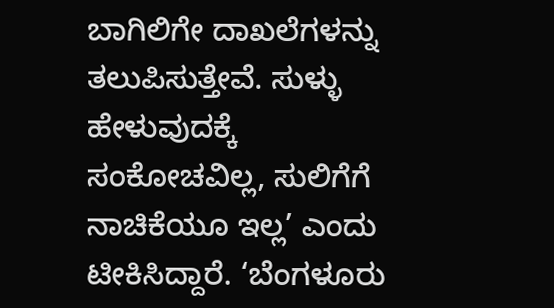ಬಾಗಿಲಿಗೇ ದಾಖಲೆಗಳನ್ನು ತಲುಪಿಸುತ್ತೇವೆ. ಸುಳ್ಳು ಹೇಳುವುದಕ್ಕೆ ಸಂಕೋಚವಿಲ್ಲ, ಸುಲಿಗೆಗೆ ನಾಚಿಕೆಯೂ ಇಲ್ಲ’ ಎಂದು ಟೀಕಿಸಿದ್ದಾರೆ. ‘ಬೆಂಗಳೂರು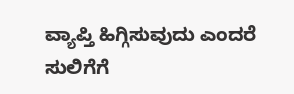ವ್ಯಾಪ್ತಿ ಹಿಗ್ಗಿಸುವುದು ಎಂದರೆ ಸುಲಿಗೆಗೆ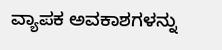ವ್ಯಾಪಕ ಅವಕಾಶಗಳನ್ನು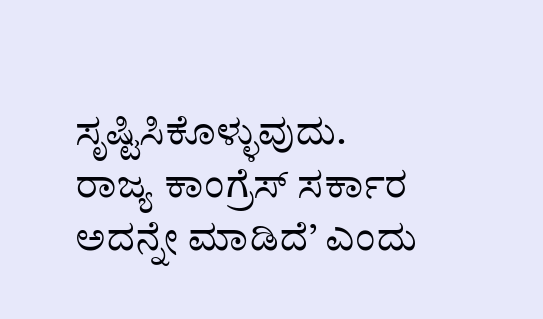ಸೃಷ್ಟಿಸಿಕೊಳ್ಳುವುದು. ರಾಜ್ಯ ಕಾಂಗ್ರೆಸ್ ಸರ್ಕಾರ ಅದನ್ನೇ ಮಾಡಿದೆ’ ಎಂದು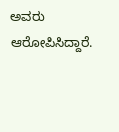ಅವರು ಆರೋಪಿಸಿದ್ದಾರೆ.